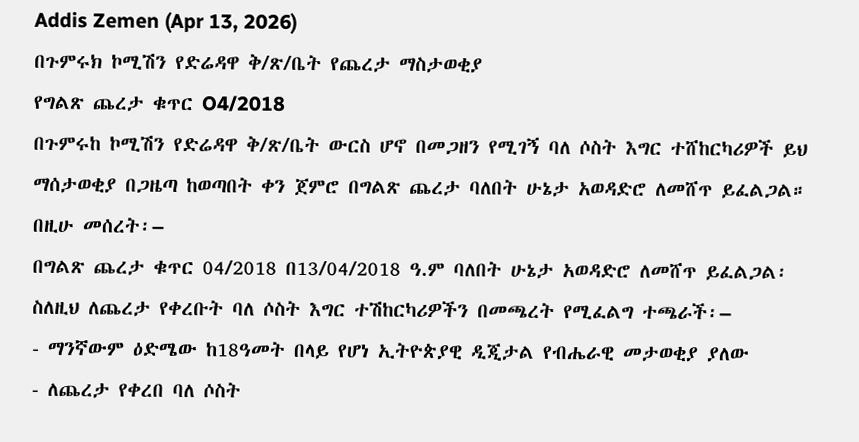Addis Zemen (Apr 13, 2026)
በጉምሩክ ኮሚሽን የድሬዳዋ ቅ/ጽ/ቤት የጨረታ ማስታወቂያ
የግልጽ ጨረታ ቁጥር O4/2018
በጉምሩከ ኮሚሽን የድሬዳዋ ቅ/ጽ/ቤት ውርስ ሆኖ በመጋዘን የሚገኝ ባለ ሶስት እግር ተሸከርካሪዎች ይህ ማሰታወቂያ በጋዜጣ ከወጣበት ቀን ጀምሮ በግልጽ ጨረታ ባለበት ሁኔታ አወዳድሮ ለመሸጥ ይፈልጋል።
በዚሁ መሰረት፡–
በግልጽ ጨረታ ቁጥር 04/2018 በ13/04/2018 ዓ.ም ባለበት ሁኔታ አወዳድሮ ለመሸጥ ይፈልጋል፡
ስለዚህ ለጨረታ የቀረቡት ባለ ሶስት እግር ተሽከርካሪዎችን በመጫረት የሚፈልግ ተጫራች፡–
- ማንኛውም ዕድሜው ከ18ዓመት በላይ የሆነ ኢትዮጵያዊ ዲጂታል የብሔራዊ መታወቂያ ያለው
- ለጨረታ የቀረበ ባለ ሶስት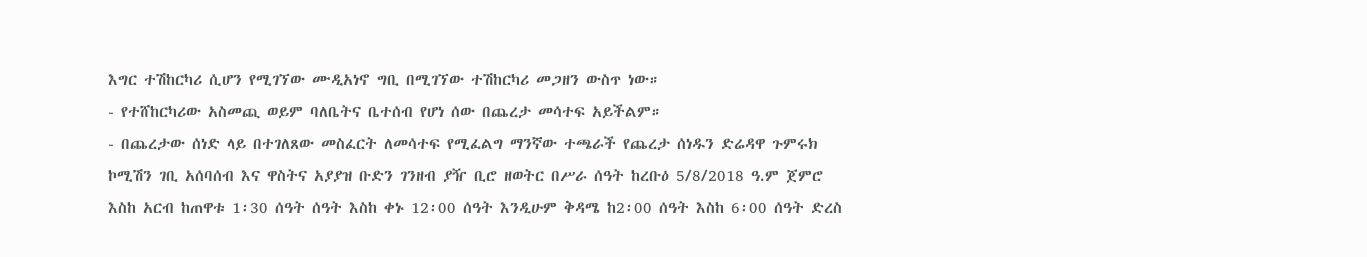እግር ተሽከርካሪ ሲሆን የሚገኘው ሙዲአነኖ ግቢ በሚገኘው ተሽከርካሪ መጋዘን ውስጥ ነው።
- የተሸከርካሪው አስመጪ ወይም ባለቤትና ቤተሰብ የሆነ ሰው በጨረታ መሳተፍ አይችልም።
- በጨረታው ሰነድ ላይ በተገለጸው መስፈርት ለመሳተፍ የሚፈልግ ማንኛው ተጫራች የጨረታ ሰነዱን ድሬዳዋ ጉምሩክ ኮሚሽን ገቢ አሰባሰብ እና ዋስትና አያያዝ ቡድን ገንዘብ ያዥ ቢሮ ዘወትር በሥራ ሰዓት ከረቡዕ 5/8/2018 ዓ.ም ጀምሮ እስከ አርብ ከጠዋቱ 1፡30 ሰዓት ሰዓት እስከ ቀኑ 12፡00 ሰዓት እንዲሁም ቅዳሜ ከ2፡00 ሰዓት እስከ 6፡00 ሰዓት ድረስ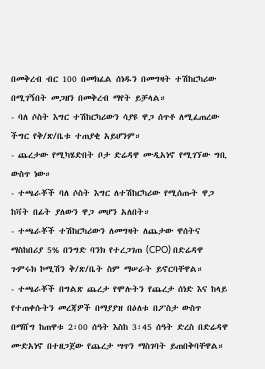በመቅረብ ብር 100 በመክፈል ሰነዱን በመግዛት ተሽከርካሪው በሚገኝበት መጋዘን በመቅረብ ማየት ይቻላል።
- ባለ ሶስት እግር ተሽከርካሪውን ሳያዩ ዋጋ ሰጥቶ ለሚፈጠረው ችግር የቅ/ጽ/ቤቱ ተጠያቂ አይሆንም።
- ጨረታው የሚካሄድበት ቦታ ድሬዳዋ ሙዲአነኖ የሚገኘው ግቢ ውስጥ ነው።
- ተጫራቾች ባለ ሶስት እግር ለተሽከርካሪው የሚሰጡት ዋጋ ከቫት በፊት ያለውን ዋጋ መሆን አለበት።
- ተጫራቾች ተሽከርካሪውን ለመግዛት ለጨታው ዋሰትና ማስከበሪያ 5% በንግድ ባንክ የተረጋገጠ (CPO) በድሬዳዋ ጉምሩክ ኮሚሽን ቅ/ጽ/ቤት ስም ማሠራት ይኖርባቸዋል።
- ተጫራቾች በግልጽ ጨረታ የሞሉትን የጨረታ ሰነድ እና ከላይ የተጠቀሱትን መረጃዎች በማያያዝ በዕለቱ በፖስታ ውስጥ በማሸግ ከጠዋቱ 2፡00 ሰዓት እስከ 3፡45 ሰዓት ድረስ በድሬዳዋ ሙድአነኖ በተዘጋጀው የጨረታ ሣጥን ማስገባት ይጠበቅባቸዋል።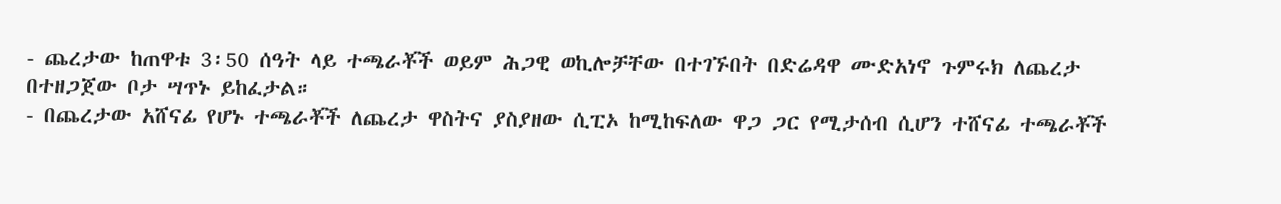- ጨረታው ከጠዋቱ 3፡50 ሰዓት ላይ ተጫራቾች ወይም ሕጋዊ ወኪሎቻቸው በተገኙበት በድሬዳዋ ሙድአነኖ ጉምሩክ ለጨረታ በተዘጋጀው ቦታ ሣጥኑ ይከፈታል።
- በጨረታው አሸናፊ የሆኑ ተጫራቾች ለጨረታ ዋስትና ያስያዘው ሲፒኦ ከሚከፍለው ዋጋ ጋር የሚታሰብ ሲሆን ተሸናፊ ተጫራቾች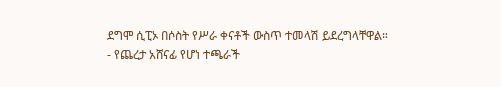ደግሞ ሲፒኦ በሶስት የሥራ ቀናቶች ውስጥ ተመላሽ ይደረግላቸዋል።
- የጨረታ አሸናፊ የሆነ ተጫራች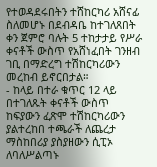የተወዳደሩበትን ተሸከርካሪ አሸናፊ ስለመሆኑ በደብዳቤ ከተገለጸበት ቀን ጀምሮ ባሉት 5 ተከታታይ የሥራ ቀናቶች ውስጥ የአሸነፈበት ገንዘብ ገቢ በማድረግ ተሽከርካሪውን መረከብ ይኖርበታል።
- ከላይ በተራ ቁጥር 12 ላይ በተገለጹት ቀናቶች ውስጥ ከፍያውን ፈጽሞ ተሽከርካሪውን ያልተረከበ ተጫራች ለጨረታ ማስከበሪያ ያስያዘውን ሲፒኦ ለባለሥልጣኑ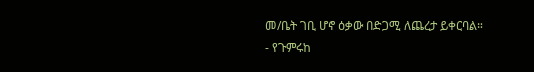መ/ቤት ገቢ ሆኖ ዕቃው በድጋሚ ለጨረታ ይቀርባል።
- የጉምሩከ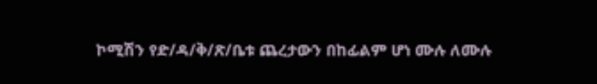ኮሚሽን የድ/ዳ/ቅ/ጽ/ቤቱ ጨረታውን በከፊልም ሆነ ሙሉ ለሙሉ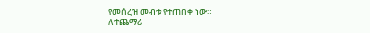የመሰረዝ መብቱ የተጠበቀ ነው።
ለተጨማሪ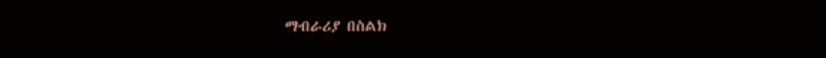ማብራሪያ በስልክ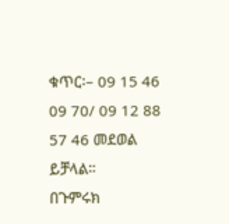ቁጥር፡– 09 15 46 09 70/ 09 12 88 57 46 መደወል ይቻላል።
በጉምሩክ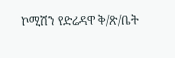ኮሚሽን የድሬዳዋ ቅ/ጽ/ቤት